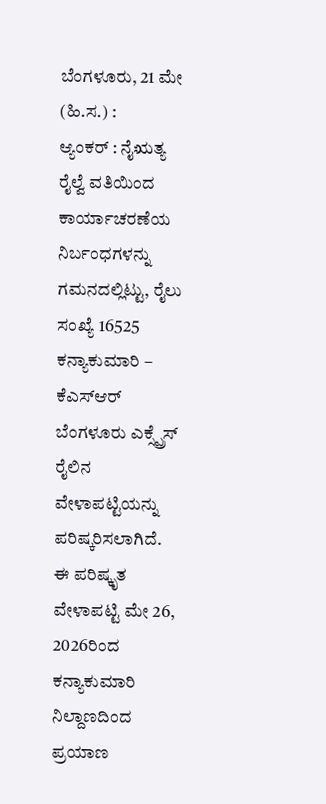ಬೆಂಗಳೂರು, 21 ಮೇ (ಹಿ.ಸ.) :
ಆ್ಯಂಕರ್ : ನೈಋತ್ಯ ರೈಲ್ವೆ ವತಿಯಿಂದ ಕಾರ್ಯಾಚರಣೆಯ ನಿರ್ಬಂಧಗಳನ್ನು ಗಮನದಲ್ಲಿಟ್ಟು, ರೈಲು ಸಂಖ್ಯೆ 16525 ಕನ್ಯಾಕುಮಾರಿ – ಕೆಎಸ್ಆರ್ ಬೆಂಗಳೂರು ಎಕ್ಸ್ಪ್ರೆಸ್ ರೈಲಿನ ವೇಳಾಪಟ್ಟಿಯನ್ನು ಪರಿಷ್ಕರಿಸಲಾಗಿದೆ. ಈ ಪರಿಷ್ಕೃತ ವೇಳಾಪಟ್ಟಿ ಮೇ 26, 2026ರಿಂದ ಕನ್ಯಾಕುಮಾರಿ ನಿಲ್ದಾಣದಿಂದ ಪ್ರಯಾಣ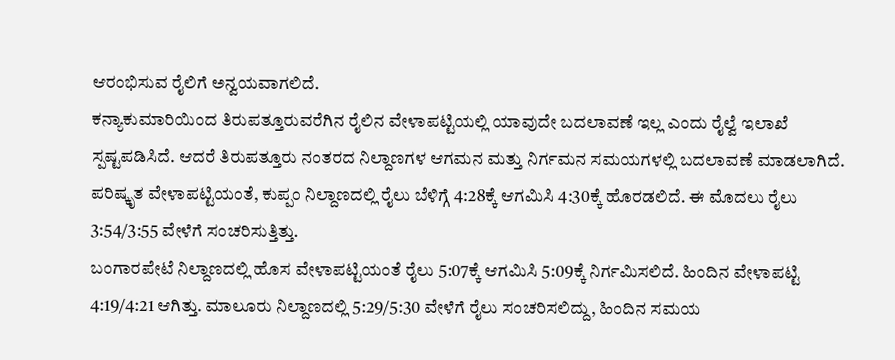ಆರಂಭಿಸುವ ರೈಲಿಗೆ ಅನ್ವಯವಾಗಲಿದೆ.
ಕನ್ಯಾಕುಮಾರಿಯಿಂದ ತಿರುಪತ್ತೂರುವರೆಗಿನ ರೈಲಿನ ವೇಳಾಪಟ್ಟಿಯಲ್ಲಿ ಯಾವುದೇ ಬದಲಾವಣೆ ಇಲ್ಲ ಎಂದು ರೈಲ್ವೆ ಇಲಾಖೆ ಸ್ಪಷ್ಟಪಡಿಸಿದೆ. ಆದರೆ ತಿರುಪತ್ತೂರು ನಂತರದ ನಿಲ್ದಾಣಗಳ ಆಗಮನ ಮತ್ತು ನಿರ್ಗಮನ ಸಮಯಗಳಲ್ಲಿ ಬದಲಾವಣೆ ಮಾಡಲಾಗಿದೆ.
ಪರಿಷ್ಕೃತ ವೇಳಾಪಟ್ಟಿಯಂತೆ, ಕುಪ್ಪಂ ನಿಲ್ದಾಣದಲ್ಲಿ ರೈಲು ಬೆಳಿಗ್ಗೆ 4:28ಕ್ಕೆ ಆಗಮಿಸಿ 4:30ಕ್ಕೆ ಹೊರಡಲಿದೆ. ಈ ಮೊದಲು ರೈಲು 3:54/3:55 ವೇಳೆಗೆ ಸಂಚರಿಸುತ್ತಿತ್ತು.
ಬಂಗಾರಪೇಟೆ ನಿಲ್ದಾಣದಲ್ಲಿ ಹೊಸ ವೇಳಾಪಟ್ಟಿಯಂತೆ ರೈಲು 5:07ಕ್ಕೆ ಆಗಮಿಸಿ 5:09ಕ್ಕೆ ನಿರ್ಗಮಿಸಲಿದೆ. ಹಿಂದಿನ ವೇಳಾಪಟ್ಟಿ 4:19/4:21 ಆಗಿತ್ತು. ಮಾಲೂರು ನಿಲ್ದಾಣದಲ್ಲಿ 5:29/5:30 ವೇಳೆಗೆ ರೈಲು ಸಂಚರಿಸಲಿದ್ದು, ಹಿಂದಿನ ಸಮಯ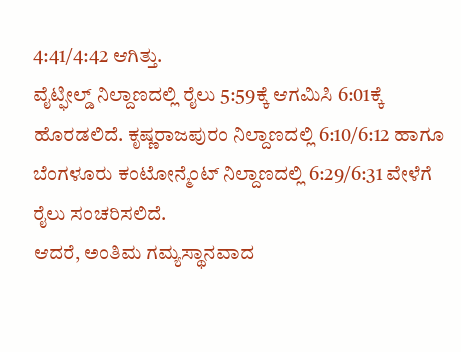4:41/4:42 ಆಗಿತ್ತು.
ವೈಟ್ಫೀಲ್ಡ್ ನಿಲ್ದಾಣದಲ್ಲಿ ರೈಲು 5:59ಕ್ಕೆ ಆಗಮಿಸಿ 6:01ಕ್ಕೆ ಹೊರಡಲಿದೆ. ಕೃಷ್ಣರಾಜಪುರಂ ನಿಲ್ದಾಣದಲ್ಲಿ 6:10/6:12 ಹಾಗೂ ಬೆಂಗಳೂರು ಕಂಟೋನ್ಮೆಂಟ್ ನಿಲ್ದಾಣದಲ್ಲಿ 6:29/6:31 ವೇಳೆಗೆ ರೈಲು ಸಂಚರಿಸಲಿದೆ.
ಆದರೆ, ಅಂತಿಮ ಗಮ್ಯಸ್ಥಾನವಾದ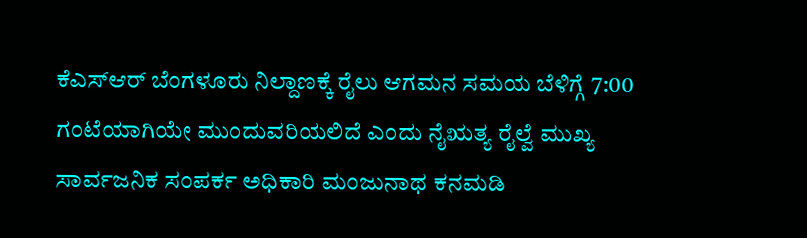ಕೆಎಸ್ಆರ್ ಬೆಂಗಳೂರು ನಿಲ್ದಾಣಕ್ಕೆ ರೈಲು ಆಗಮನ ಸಮಯ ಬೆಳಿಗ್ಗೆ 7:00 ಗಂಟೆಯಾಗಿಯೇ ಮುಂದುವರಿಯಲಿದೆ ಎಂದು ನೈಋತ್ಯ ರೈಲ್ವೆ ಮುಖ್ಯ ಸಾರ್ವಜನಿಕ ಸಂಪರ್ಕ ಅಧಿಕಾರಿ ಮಂಜುನಾಥ ಕನಮಡಿ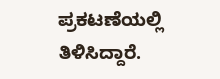ಪ್ರಕಟಣೆಯಲ್ಲಿ ತಿಳಿಸಿದ್ದಾರೆ.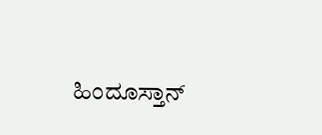ಹಿಂದೂಸ್ತಾನ್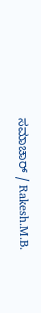ಸಮಾಚಾರ್ / Rakesh.M.B.